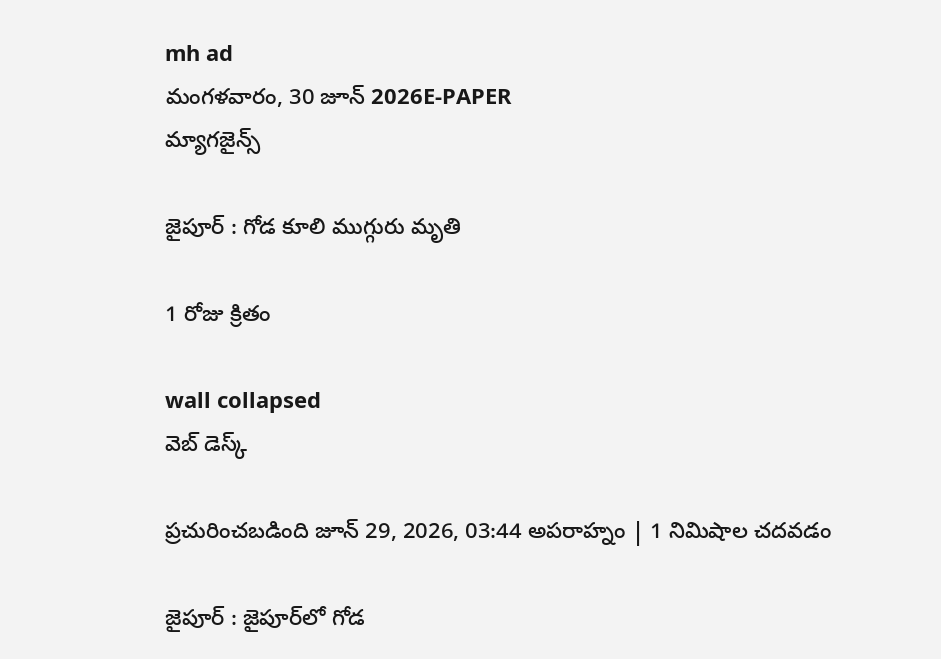mh ad
మంగళవారం, 30 జూన్ 2026E-PAPER
మ్యాగజైన్స్

జైపూర్‌ : గోడ కూలి ముగ్గురు మృతి

1 రోజు క్రితం

wall collapsed
వెబ్ డెస్క్

ప్రచురించబడింది జూన్ 29, 2026, 03:44 అపరాహ్నం | 1 నిమిషాల చదవడం

జైపూర్‌ : జైపూర్‌‌లో గోడ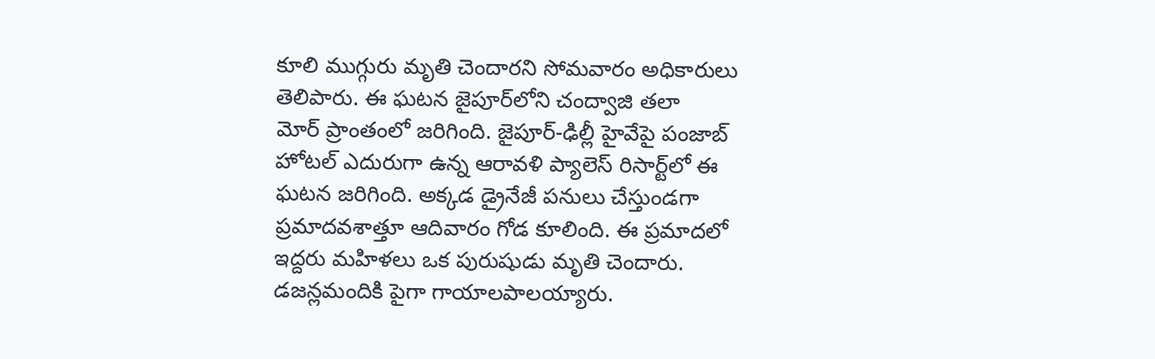కూలి ముగ్గురు మృతి చెందారని సోమవారం అధికారులు తెలిపారు. ఈ ఘటన జైపూర్‌‌లోని చంద్వాజి తలా మోర్‌ ‌ప్రాంతంలో జరిగింది. జైపూర్-ఢిల్లీ హైవేపై పంజాబ్ హోటల్ ఎదురుగా ఉన్న ఆరావళి ప్యాలెస్ రిసార్ట్‌లో ఈ ఘటన జరిగింది. అక్కడ డ్రైనేజీ పనులు చేస్తుండగా ప్రమాదవశాత్తూ ఆదివారం గోడ కూలింది. ఈ ప్రమాదలో ఇద్దరు మహిళలు ఒక పురుషుడు మృతి చెందారు. డజన్లమందికి పైగా గాయాలపాలయ్యారు.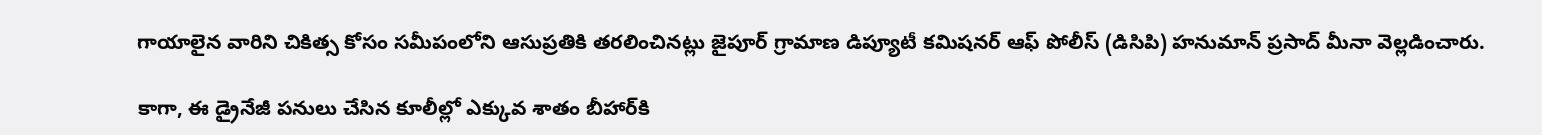గాయాలైన వారిని చికిత్స కోసం సమీపంలోని ఆసుప్రతికి తరలించినట్లు జైపూర్‌ ‌గ్రామాణ డిప్యూటీ కమిషనర్‌ ఆఫ్‌ ‌పోలీస్‌ (డిసిపి) హనుమాన్‌ ‌ప్రసాద్‌ ‌మీనా వెల్లడించారు.

కాగా, ఈ డ్రైనేజీ పనులు చేసిన కూలీల్లో ఎక్కువ శాతం బీహార్‌‌కి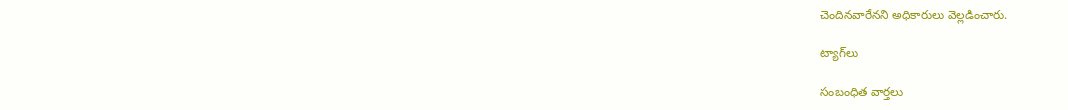చెందినవారేనని అధికారులు వెల్లడించారు.

ట్యాగ్‌లు

సంబంధిత వార్తలు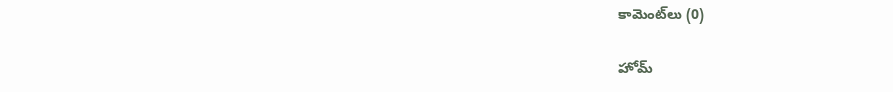కామెంట్‌లు (0)

హోమ్